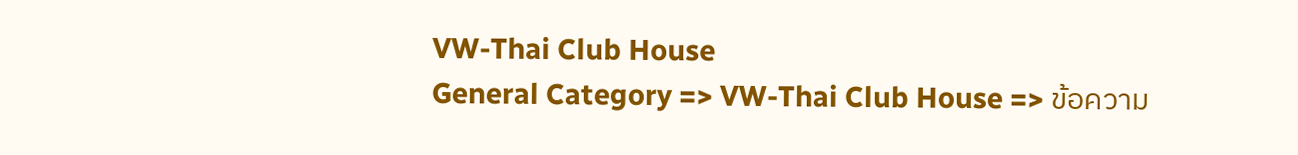VW-Thai Club House
General Category => VW-Thai Club House => ข้อความ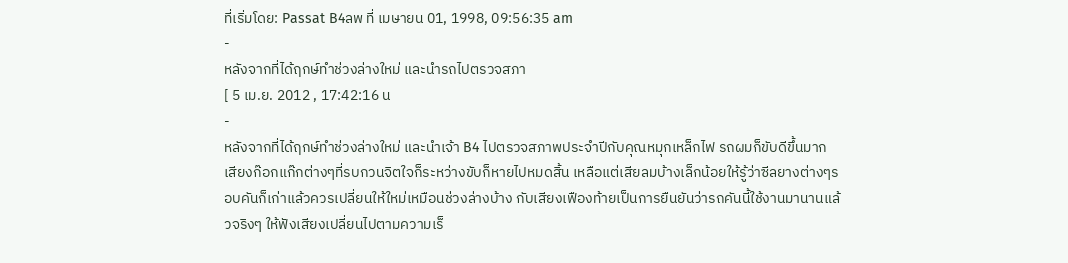ที่เริ่มโดย: Passat B4ลพ ที่ เมษายน 01, 1998, 09:56:35 am
-
หลังจากที่ได้ฤกษ์ทำช่วงล่างใหม่ และนำรถไปตรวจสภา
[ 5 เม.ย. 2012 , 17:42:16 น
-
หลังจากที่ได้ฤกษ์ทำช่วงล่างใหม่ และนำเจ้า B4 ไปตรวจสภาพประจำปีกับคุณหมุกเหล็กไฟ รถผมก็ขับดีขึ้นมาก เสียงก๊อกแก๊กต่างๆที่รบกวนจิตใจก็ระหว่างขับก็หายไปหมดสิ้น เหลือแต่เสียลมบ้างเล็กน้อยให้รู้ว่าซีลยางต่างๆรอบคันก็เก่าแล้วควรเปลี่ยนให้ใหม่เหมือนช่วงล่างบ้าง กับเสียงเฟืองท้ายเป็นการยืนยันว่ารถคันนี้ใช้งานมานานแล้วจริงๆ ให้ฟังเสียงเปลี่ยนไปตามความเร็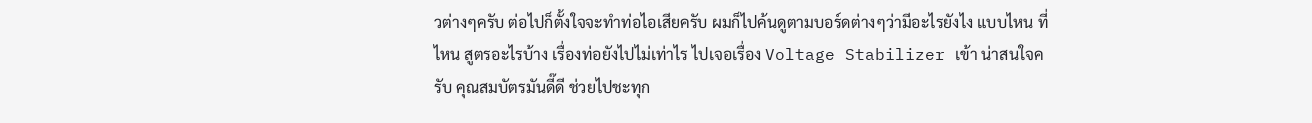วต่างๆครับ ต่อไปก็ตั้งใจจะทำท่อไอเสียครับ ผมก็ไปค้นดูตามบอร์ดต่างๆว่ามีอะไรยังไง แบบไหน ที่ไหน สูตรอะไรบ้าง เรื่องท่อยังไปไม่เท่าไร ไปเจอเรื่อง Voltage Stabilizer เข้า น่าสนใจครับ คุณสมบัตรมันดี๊ดี ช่วยไปชะทุก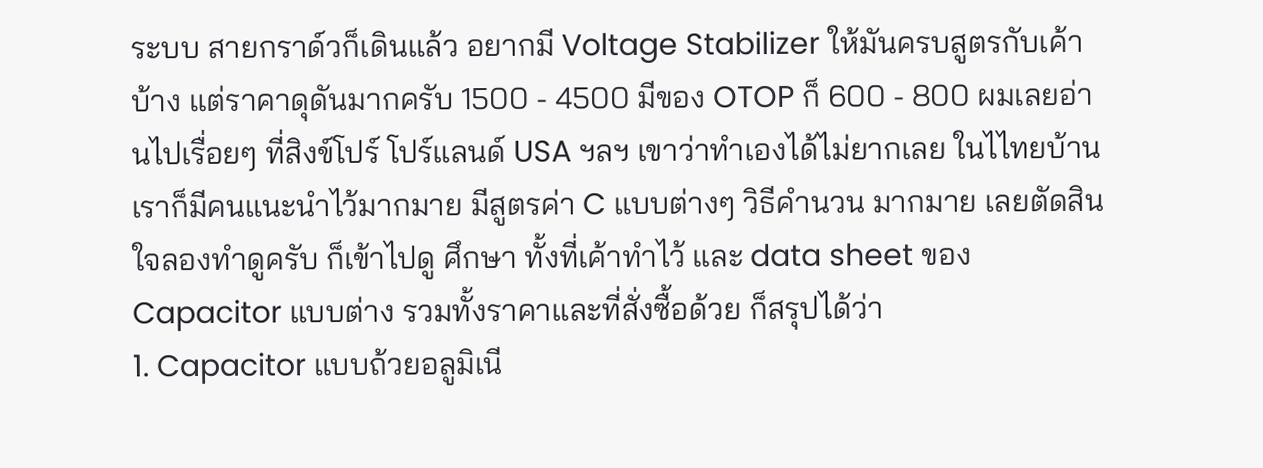ระบบ สายกราด์วก็เดินแล้ว อยากมี Voltage Stabilizer ให้มันครบสูตรกับเค้าบ้าง แต่ราคาดุดันมากครับ 1500 - 4500 มีของ OTOP ก็ 600 - 800 ผมเลยอ่านไปเรื่อยๆ ที่สิงข์โปร์ โปร์แลนด์ USA ฯลฯ เขาว่าทำเองได้ไม่ยากเลย ในไไทยบ้านเราก็มีคนแนะนำไว้มากมาย มีสูตรค่า C แบบต่างๆ วิธีคำนวน มากมาย เลยตัดสินใจลองทำดูครับ ก็เข้าไปดู ศึกษา ทั้งที่เค้าทำไว้ และ data sheet ของ Capacitor แบบต่าง รวมทั้งราคาและที่สั่งซื้อด้วย ก็สรุปได้ว่า
1. Capacitor แบบถ้วยอลูมิเนี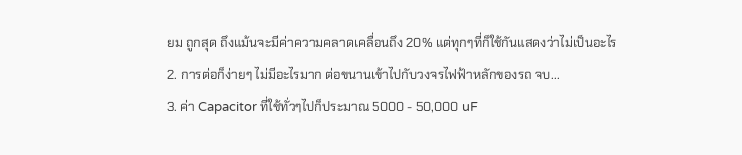ยม ถูกสุด ถึงแม้นจะมีค่าความคลาดเคลื่อนถึง 20% แต่ทุกๆที่ก็ใช้กันแสดงว่าไม่เป็นอะไร
2. การต่อก็ง่ายๆ ไม่มีอะไรมาก ต่อขนานเข้าไปกับวงจรไฟฟ้าหลักของรถ จบ...
3. ค่า Capacitor ที่ใช้ทั่วๆไปก็ประมาณ 5000 - 50,000 uF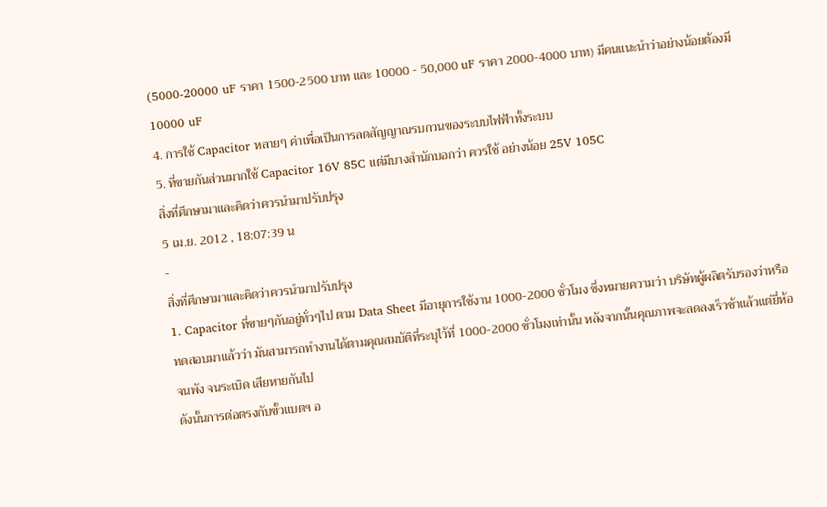(5000-20000 uF ราคา 1500-2500 บาท และ 10000 - 50,000 uF ราคา 2000-4000 บาท) มีคนแนะนำว่าอย่างน้อยต้องมี 10000 uF
4. การใช้ Capacitor หลายๆ ค่าเพื่อเป็นการลดสัญญาณรบกวนของระบบไฟฟ้าทั้งระบบ
5. ที่ขายกันส่วนมากใช้ Capacitor 16V 85C แต่มีบางสำนักบอกว่า ควรใช้ อย่างน้อย 25V 105C
สิ่งที่ศึกษามาและคิดว่าควรนำมาปรับปรุง
5 เม.ย. 2012 , 18:07:39 น
-
สิ่งที่ศึกษามาและคิดว่าควรนำมาปรับปรุง
1. Capacitor ที่ขายๆกันอยู่ทั่วๆไป ตาม Data Sheet มีอายุการใช้งาน 1000-2000 ชั่วโมง ซึ่งหมายความว่า บริษัทผู้ผลิตรับรองว่าหรือทดสอบมาแล้วว่า มันสามารถทำงานได้ตามคุณสมบัติที่ระบุไว้ที่ 1000-2000 ชั่วโมงเท่านั้น หลังจากนั้นคุณภาพจะลดลงเร็วช้าแล้วแต่ยี่ห้อ จนพัง จนระเบิด เสียหายกันไป
ดังนั้นการต่อตรงกับขั้วแบตฯ อ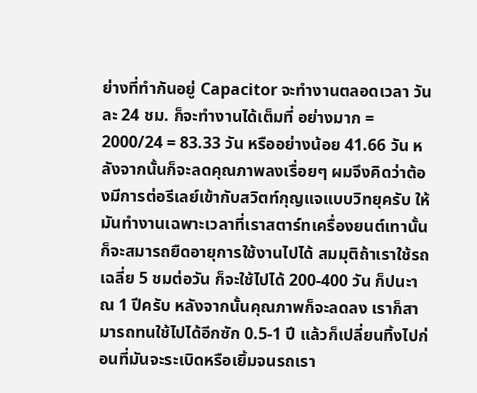ย่างที่ทำกันอยู่ Capacitor จะทำงานตลอดเวลา วันละ 24 ชม. ก็จะทำงานได้เต็มที่ อย่างมาก = 2000/24 = 83.33 วัน หรืออย่างน้อย 41.66 วัน หลังจากนั้นก็จะลดคุณภาพลงเรื่อยๆ ผมจึงคิดว่าต้องมีการต่อรีเลย์เข้ากับสวิตท์กุญแจแบบวิทยุครับ ให้มันทำงานเฉพาะเวลาที่เราสตาร์ทเครื่องยนต์เทานั้น ก็จะสมารถยืดอายุการใช้งานไปได้ สมมุติถ้าเราใช้รถเฉลี่ย 5 ชมต่อวัน ก็จะใช้ไปได้ 200-400 วัน ก็ปนะาณ 1 ปีครับ หลังจากนั้นคุณภาพก็จะลดลง เราก็สามารถทนใช้ไปได้อีกซัก 0.5-1 ปี แล้วก็เปลี่ยนทิ้งไปก่อนที่มันจะระเบิดหรือเยิ้มจนรถเรา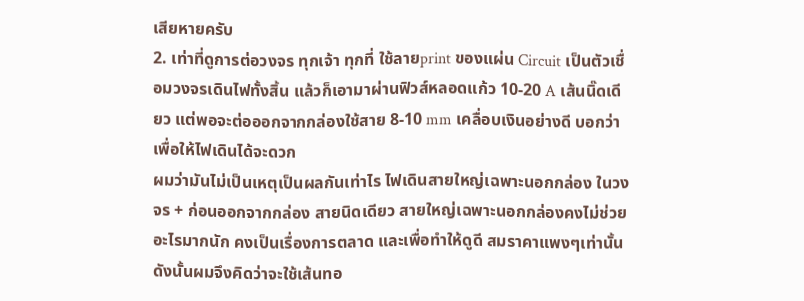เสียหายครับ
2. เท่าที่ดูการต่อวงจร ทุกเจ้า ทุกที่ ใช้ลายprint ของแผ่น Circuit เป็นตัวเชื่อมวงจรเดินไฟทั้งสิ้น แล้วก็เอามาผ่านฟิวส์หลอดแก้ว 10-20 A เส้นนิ๊ดเดียว แต่พอจะต่อออกจากกล่องใช้สาย 8-10 mm เคลื่อบเงินอย่างดี บอกว่าเพื่อให้ไฟเดินได้จะดวก
ผมว่ามันไม่เป็นเหตุเป็นผลกันเท่าไร ไฟเดินสายใหญ่เฉพาะนอกกล่อง ในวงจร + ก่อนออกจากกล่อง สายนิดเดียว สายใหญ่เฉพาะนอกกล่องคงไม่ช่วยอะไรมากนัก คงเป็นเรื่องการตลาด และเพื่อทำให้ดูดี สมราคาแพงๆเท่านั้น ดังนั้นผมจึงคิดว่าจะใช้เส้นทอ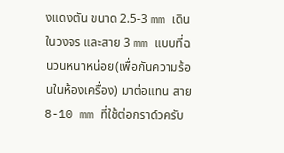งแดงตัน ขนาด 2.5-3 mm เดินในวงจร และสาย 3 mm แบบที่ฉนวนหนาหน่อย(เพื่อกันความร้อนในห้องเครื่อง) มาต่อแทน สาย 8-10 mm ที่ใช้ต่อกราด์วครับ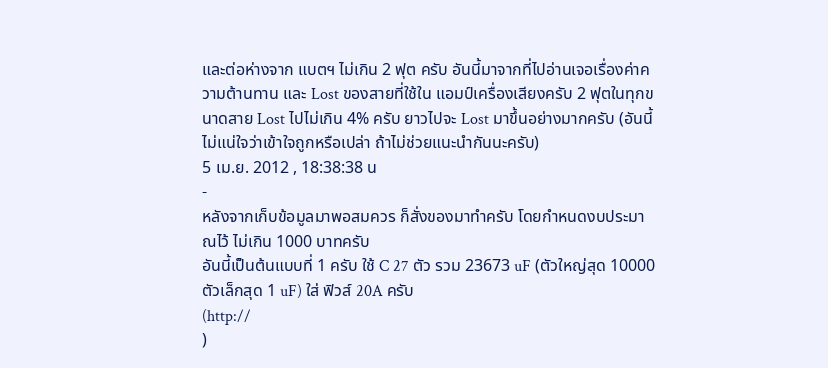และต่อห่างจาก แบตฯ ไม่เกิน 2 ฟุต ครับ อันนี้มาจากที่ไปอ่านเจอเรื่องค่าความต้านทาน และ Lost ของสายที่ใช้ใน แอมป์เครื่องเสียงครับ 2 ฟุตในทุกขนาดสาย Lost ไปไม่เกิน 4% ครับ ยาวไปจะ Lost มาขึ้นอย่างมากครับ (อันนี้ไม่แน่ใจว่าเข้าใจถูกหรือเปล่า ถ้าไม่ช่วยแนะนำกันนะครับ)
5 เม.ย. 2012 , 18:38:38 น
-
หลังจากเก็บข้อมูลมาพอสมควร ก็สั่งของมาทำครับ โดยกำหนดงบประมาณไว้ ไม่เกิน 1000 บาทครับ
อันนี้เป็นต้นแบบที่ 1 ครับ ใช้ C 27 ตัว รวม 23673 uF (ตัวใหญ่สุด 10000 ตัวเล็กสุด 1 uF) ใส่ ฟิวส์ 20A ครับ
(http://
)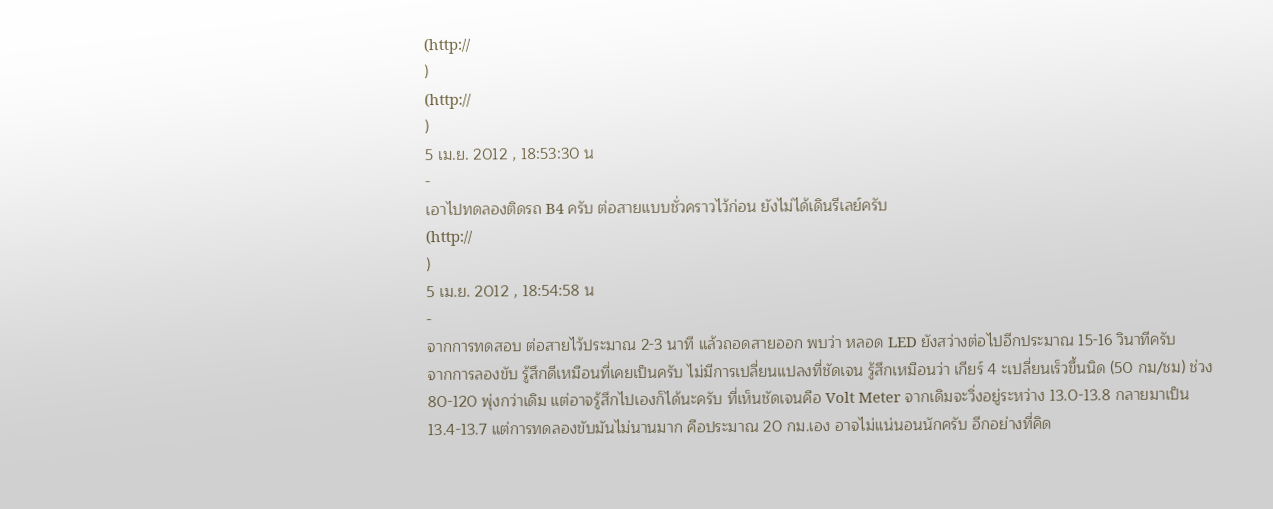(http://
)
(http://
)
5 เม.ย. 2012 , 18:53:30 น
-
เอาไปทดลองติดรถ B4 ครับ ต่อสายแบบชั่วคราวไว้ก่อน ยังไม่ได้เดินรีเลย์ครับ
(http://
)
5 เม.ย. 2012 , 18:54:58 น
-
จากการทดสอบ ต่อสายไว้ประมาณ 2-3 นาที แล้วถอดสายออก พบว่า หลอด LED ยังสว่างต่อไปอีกประมาณ 15-16 วินาทีครับ
จากการลองขับ รู้สึกดีเหมือนที่เคยเป็นครับ ไม่มีการเปลี่ยนแปลงที่ชัดเจน รู้สึกเหมือนว่า เกียร์ 4 ะเปลี่ยนเร็วขึ้นนิด (50 กม/ชม) ช่วง 80-120 พุ่งกว่าเดิม แต่อาจรู้สึกไปเองก็ได้นะครับ ที่เห็นชัดเจนคือ Volt Meter จากเดิมจะวิ่งอยู่ระหว่าง 13.0-13.8 กลายมาเป็น 13.4-13.7 แต่การทดลองขับมันไม่นานมาก คือประมาณ 20 กม.เอง อาจไม่แน่นอนนักครับ อีกอย่างที่คิด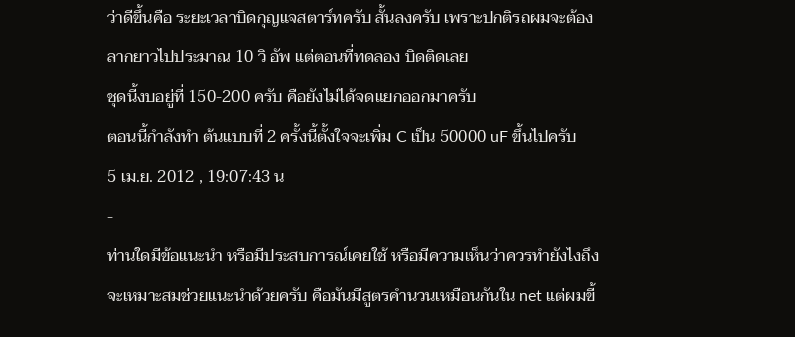ว่าดีขึ้นคือ ระยะเวลาบิดกุญแจสตาร์ทครับ สั้นลงครับ เพราะปกติรถผมจะต้องลากยาวไปประมาณ 10 วิ อัพ แต่ตอนที่ทดลอง บิดติดเลย
ชุดนี้งบอยู่ที่ 150-200 ครับ คือยังไม่ได้จดแยกออกมาครับ
ตอนนี้กำลังทำ ต้นแบบที่ 2 ครั้งนี้ตั้งใจจะเพิ่ม C เป็น 50000 uF ขึ้นไปครับ
5 เม.ย. 2012 , 19:07:43 น
-
ท่านใดมีข้อแนะนำ หรือมีประสบการณ์เคยใช้ หรือมีความเห็นว่าควรทำยังไงถึงจะเหมาะสมช่วยแนะนำด้วยครับ คือมันมีสูตรคำนวนเหมือนกันใน net แต่ผมขี้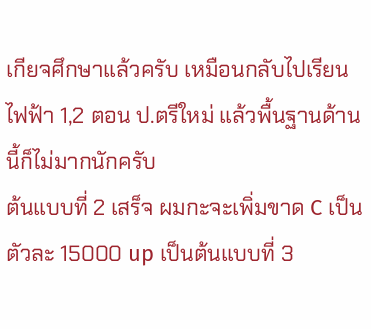เกียจศึกษาแล้วครับ เหมือนกลับไปเรียนไฟฟ้า 1,2 ตอน ป.ตรีใหม่ แล้วพื้นฐานด้านนี้ก็ไม่มากนักครับ
ต้นแบบที่ 2 เสร็จ ผมกะจะเพิ่มขาด C เป็นตัวละ 15000 up เป็นต้นแบบที่ 3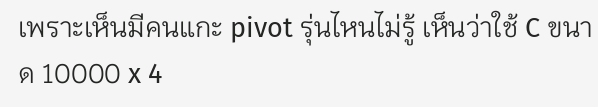เพราะเห็นมีคนแกะ pivot รุ่นไหนไม่รู้ เห็นว่าใช้ C ขนาด 10000 x 4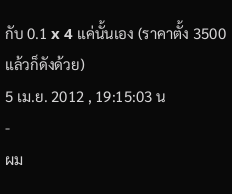กับ 0.1 x 4 แค่นั้นเอง (ราคาตั้ง 3500 แล้วก็ดังด้วย)
5 เม.ย. 2012 , 19:15:03 น
-
ผม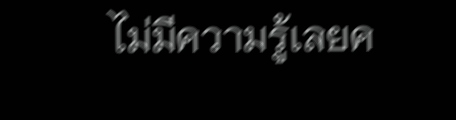ไม่มีความรู้เลยค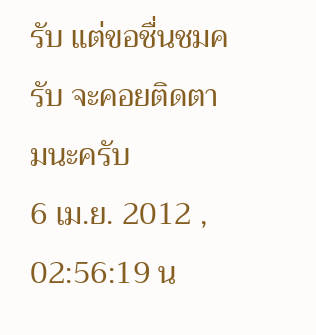รับ แต่ขอชื่นชมครับ จะคอยติดตามนะครับ
6 เม.ย. 2012 , 02:56:19 น